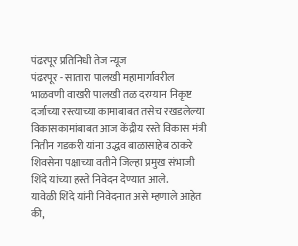पंढरपूर प्रतिनिधी तेज न्यूज
पंढरपूर - सातारा पालखी महामार्गावरील भाळवणी वाखरी पालखी तळ दरम्यान निकृष्ट दर्जाच्या रस्त्याच्या कामाबाबत तसेच रखडलेल्या विकासकामांबाबत आज केंद्रीय रस्ते विकास मंत्री नितीन गडकरी यांना उद्धव बाळासाहेब ठाकरे शिवसेना पक्षाच्या वतीने जिल्हा प्रमुख संभाजी शिंदे यांच्या हस्ते निवेदन देण्यात आले.
यावेळी शिंदे यांनी निवेदनात असे म्हणाले आहेत की,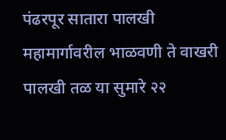पंढरपूर सातारा पालखी महामार्गावरील भाळवणी ते वाखरी पालखी तळ या सुमारे २२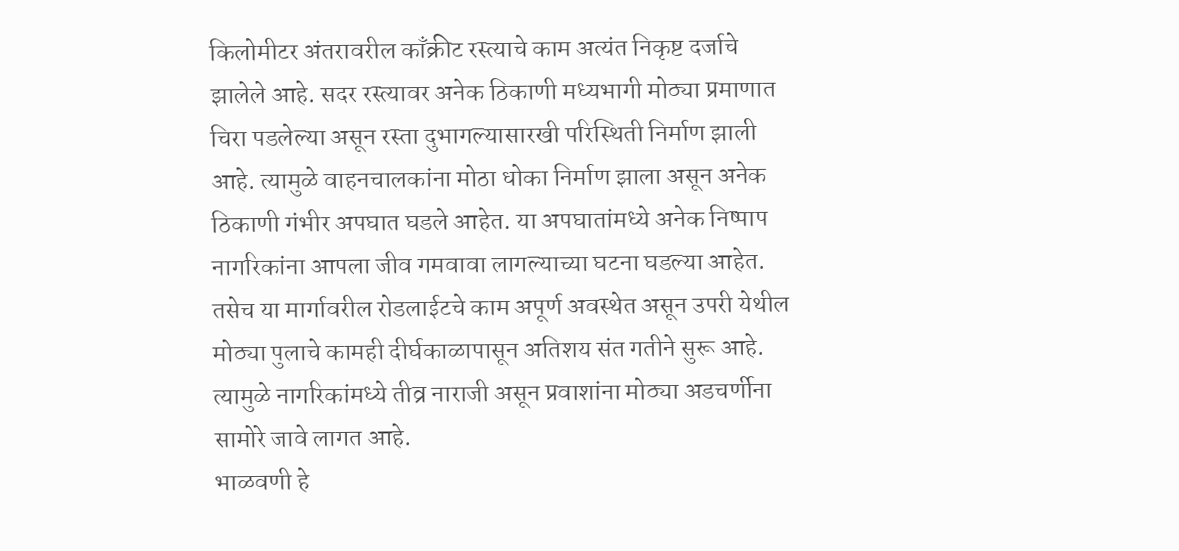किलोमीटर अंतरावरील काँक्रीट रस्त्याचे काम अत्यंत निकृष्ट दर्जाचे झालेले आहे. सदर रस्त्यावर अनेक ठिकाणी मध्यभागी मोठ्या प्रमाणात चिरा पडलेल्या असून रस्ता दुभागल्यासारखी परिस्थिती निर्माण झाली आहे. त्यामुळे वाहनचालकांना मोठा धोका निर्माण झाला असून अनेक ठिकाणी गंभीर अपघात घडले आहेत. या अपघातांमध्ये अनेक निष्पाप नागरिकांना आपला जीव गमवावा लागल्याच्या घटना घडल्या आहेत.
तसेच या मार्गावरील रोडलाईटचे काम अपूर्ण अवस्थेत असून उपरी येथील मोठ्या पुलाचे कामही दीर्घकाळापासून अतिशय संत गतीने सुरू आहे. त्यामुळे नागरिकांमध्ये तीव्र नाराजी असून प्रवाशांना मोठ्या अडचर्णीना सामोरे जावे लागत आहे.
भाळवणी हे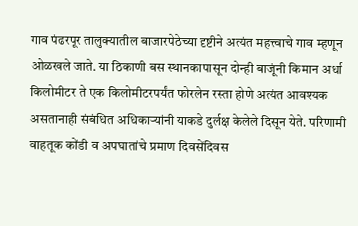गाव पंढरपूर तालुक्यातील बाजारपेठेच्या दृष्टीने अत्यंत महत्त्वाचे गाव म्हणून ओळखले जाते. या ठिकाणी बस स्थानकापासून दोन्ही बाजूंनी किमान अर्धा किलोमीटर ते एक किलोमीटरपर्यंत फोरलेन रस्ता होणे अत्यंत आवश्यक असतानाही संबंधित अधिकाऱ्यांनी याकडे दुर्लक्ष केलेले दिसून येते. परिणामी वाहतूक कोंडी व अपघातांचे प्रमाण दिवसेंदिवस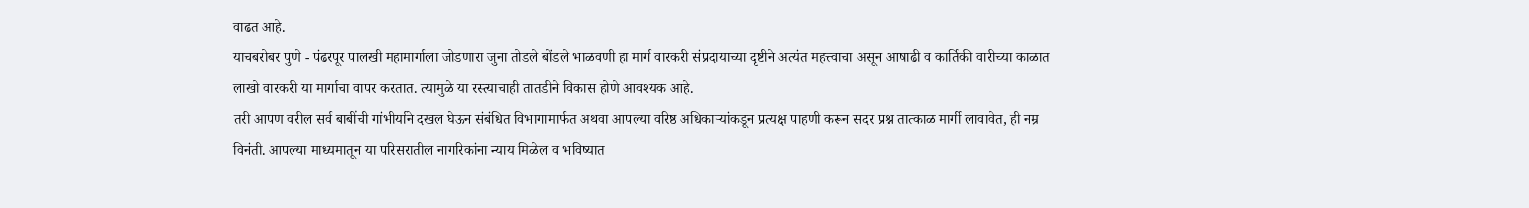वाढत आहे.
याचबरोबर पुणे - पंढरपूर पालखी महामार्गाला जोडणारा जुना तोडले बोंडले भाळवणी हा मार्ग वारकरी संप्रदायाच्या दृष्टीने अत्यंत महत्त्वाचा असून आषाढी व कार्तिकी वारीच्या काळात लाखो वारकरी या मार्गाचा वापर करतात. त्यामुळे या रस्त्याचाही तातडीने विकास होणे आवश्यक आहे.
तरी आपण वरील सर्व बाबींची गांभीर्याने दखल घेऊन संबंधित विभागामार्फत अथवा आपल्या वरिष्ठ अधिकाऱ्यांकडून प्रत्यक्ष पाहणी करून सदर प्रश्न तात्काळ मार्गी लावावेत, ही नम्र विनंती. आपल्या माध्यमातून या परिसरातील नागरिकांना न्याय मिळेल व भविष्यात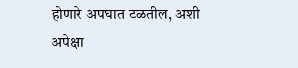होणारे अपघात टळतील, अशी अपेक्षा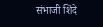संभाजी शिंदे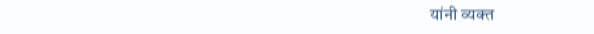यांनी व्यक्त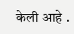केली आहे .